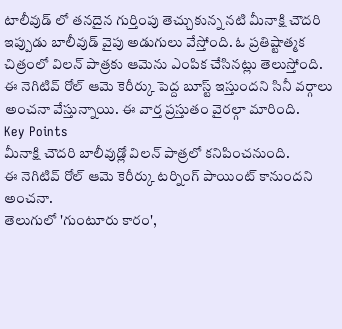టాలీవుడ్ లో తనదైన గుర్తింపు తెచ్చుకున్న నటి మీనాక్షి చౌదరి ఇప్పుడు బాలీవుడ్ వైపు అడుగులు వేస్తోంది. ఓ ప్రతిష్టాత్మక చిత్రంలో విలన్ పాత్రకు ఆమెను ఎంపిక చేసినట్లు తెలుస్తోంది. ఈ నెగిటివ్ రోల్ ఆమె కెరీర్కు పెద్ద బూస్ట్ ఇస్తుందని సినీ వర్గాలు అంచనా వేస్తున్నాయి. ఈ వార్త ప్రస్తుతం వైరల్గా మారింది.
Key Points
మీనాక్షి చౌదరి బాలీవుడ్లో విలన్ పాత్రలో కనిపించనుంది.
ఈ నెగిటివ్ రోల్ ఆమె కెరీర్కు టర్నింగ్ పాయింట్ కానుందని అంచనా.
తెలుగులో 'గుంటూరు కారం',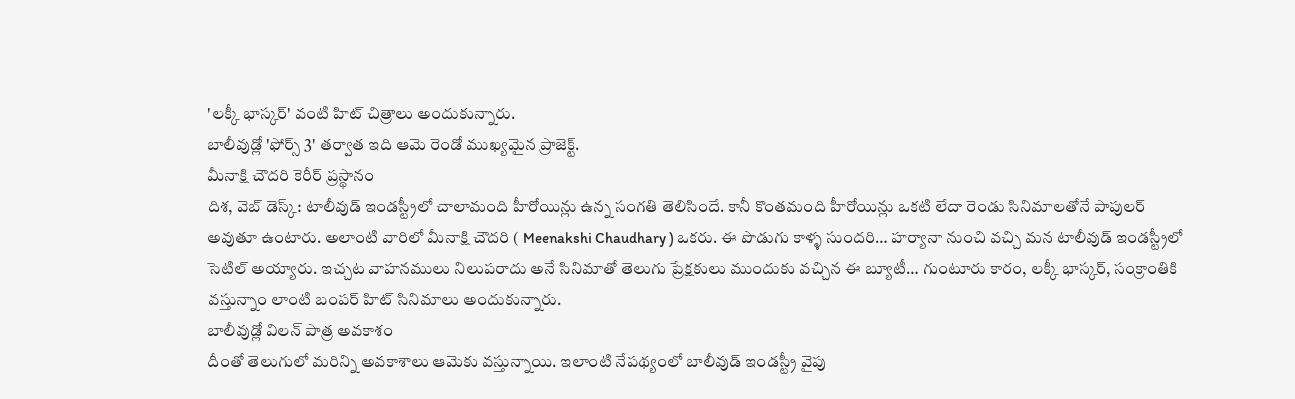'లక్కీ భాస్కర్' వంటి హిట్ చిత్రాలు అందుకున్నారు.
బాలీవుడ్లో 'ఫోర్స్ 3' తర్వాత ఇది ఆమె రెండో ముఖ్యమైన ప్రాజెక్ట్.
మీనాక్షి చౌదరి కెరీర్ ప్రస్థానం
దిశ, వెబ్ డెస్క్: టాలీవుడ్ ఇండస్ట్రీలో చాలామంది హీరోయిన్లు ఉన్న సంగతి తెలిసిందే. కానీ కొంతమంది హీరోయిన్లు ఒకటి లేదా రెండు సినిమాలతోనే పాపులర్ అవుతూ ఉంటారు. అలాంటి వారిలో మీనాక్షి చౌదరి ( Meenakshi Chaudhary ) ఒకరు. ఈ పొడుగు కాళ్ళ సుందరి… హర్యానా నుంచి వచ్చి మన టాలీవుడ్ ఇండస్ట్రీలో సెటిల్ అయ్యారు. ఇచ్చట వాహనములు నిలుపరాదు అనే సినిమాతో తెలుగు ప్రేక్షకులు ముందుకు వచ్చిన ఈ బ్యూటీ… గుంటూరు కారం, లక్కీ భాస్కర్, సంక్రాంతికి వస్తున్నాం లాంటి బంపర్ హిట్ సినిమాలు అందుకున్నారు.
బాలీవుడ్లో విలన్ పాత్ర అవకాశం
దీంతో తెలుగులో మరిన్ని అవకాశాలు ఆమెకు వస్తున్నాయి. ఇలాంటి నేపథ్యంలో బాలీవుడ్ ఇండస్ట్రీ వైపు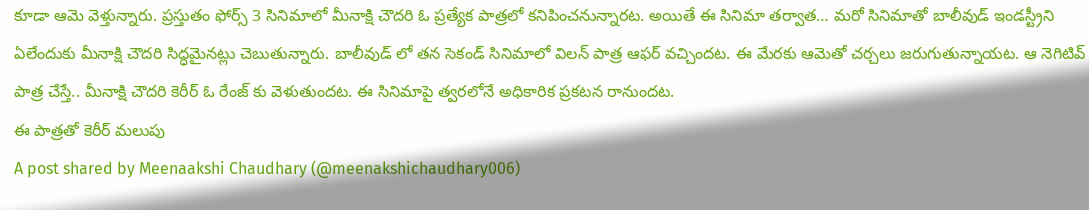కూడా ఆమె వెళ్తున్నారు. ప్రస్తుతం ఫోర్స్ 3 సినిమాలో మీనాక్షి చౌదరి ఓ ప్రత్యేక పాత్రలో కనిపించనున్నారట. అయితే ఈ సినిమా తర్వాత… మరో సినిమాతో బాలీవుడ్ ఇండస్ట్రీని ఏలేందుకు మీనాక్షి చౌదరి సిద్ధమైనట్లు చెబుతున్నారు. బాలీవుడ్ లో తన సెకండ్ సినిమాలో విలన్ పాత్ర ఆఫర్ వచ్చిందట. ఈ మేరకు ఆమెతో చర్చలు జరుగుతున్నాయట. ఆ నెగిటివ్ పాత్ర చేస్తే.. మీనాక్షి చౌదరి కెరీర్ ఓ రేంజ్ కు వెళుతుందట. ఈ సినిమాపై త్వరలోనే అధికారిక ప్రకటన రానుందట.
ఈ పాత్రతో కెరీర్ మలుపు
A post shared by Meenaakshi Chaudhary (@meenakshichaudhary006)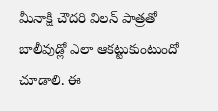మీనాక్షి చౌదరి విలన్ పాత్రతో బాలీవుడ్లో ఎలా ఆకట్టుకుంటుందో చూడాలి. ఈ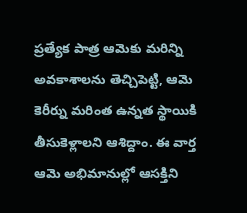ప్రత్యేక పాత్ర ఆమెకు మరిన్ని అవకాశాలను తెచ్చిపెట్టి, ఆమె కెరీర్ను మరింత ఉన్నత స్థాయికి తీసుకెళ్లాలని ఆశిద్దాం. ఈ వార్త ఆమె అభిమానుల్లో ఆసక్తిని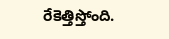రేకెత్తిస్తోంది.